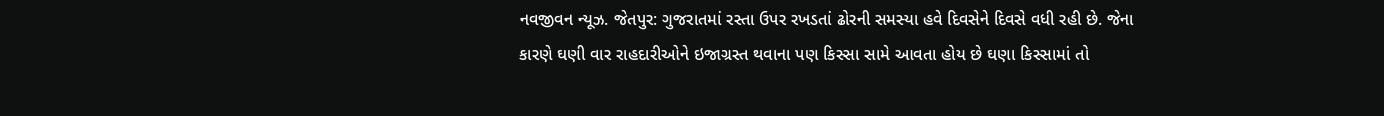નવજીવન ન્યૂઝ. જેતપુર: ગુજરાતમાં રસ્તા ઉપર રખડતાં ઢોરની સમસ્યા હવે દિવસેને દિવસે વધી રહી છે. જેના કારણે ઘણી વાર રાહદારીઓને ઇજાગ્રસ્ત થવાના પણ કિસ્સા સામે આવતા હોય છે ઘણા કિસ્સામાં તો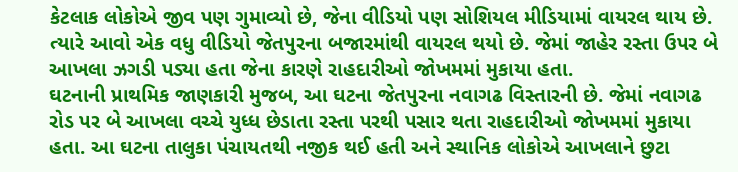કેટલાક લોકોએ જીવ પણ ગુમાવ્યો છે, જેના વીડિયો પણ સોશિયલ મીડિયામાં વાયરલ થાય છે. ત્યારે આવો એક વધુ વીડિયો જેતપુરના બજારમાંથી વાયરલ થયો છે. જેમાં જાહેર રસ્તા ઉપર બે આખલા ઝગડી પડ્યા હતા જેના કારણે રાહદારીઓ જોખમમાં મુકાયા હતા.
ઘટનાની પ્રાથમિક જાણકારી મુજબ, આ ઘટના જેતપુરના નવાગઢ વિસ્તારની છે. જેમાં નવાગઢ રોડ પર બે આખલા વચ્ચે યુધ્ધ છેડાતા રસ્તા પરથી પસાર થતા રાહદારીઓ જોખમમાં મુકાયા હતા. આ ઘટના તાલુકા પંચાયતથી નજીક થઈ હતી અને સ્થાનિક લોકોએ આખલાને છુટા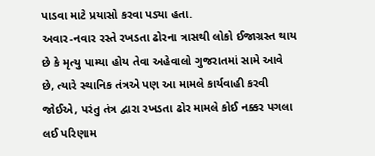પાડવા માટે પ્રયાસો કરવા પડ્યા હતા.
અવાર-નવાર રસ્તે રખડતા ઢોરના ત્રાસથી લોકો ઈજાગ્રસ્ત થાય છે કે મૃત્યુ પામ્યા હોય તેવા અહેવાલો ગુજરાતમાં સામે આવે છે, ત્યારે સ્થાનિક તંત્રએ પણ આ મામલે કાર્યવાહી કરવી જોઈએ, પરંતુ તંત્ર દ્વારા રખડતા ઢોર મામલે કોઈ નક્કર પગલા લઈ પરિણામ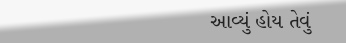આવ્યું હોય તેવું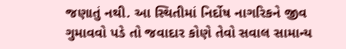જણાતું નથી. આ સ્થિતીમાં નિર્દોષ નાગરિકને જીવ ગુમાવવો પડે તો જવાદાર કોણે તેવો સવાલ સામાન્ય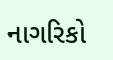નાગરિકો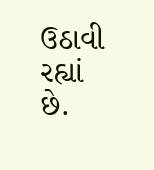ઉઠાવી રહ્યાં છે.